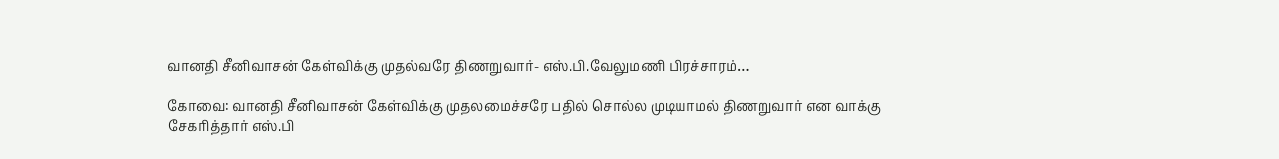வானதி சீனிவாசன் கேள்விக்கு முதல்வரே திணறுவார்- எஸ்.பி.வேலுமணி பிரச்சாரம்…

கோவை: வானதி சீனிவாசன் கேள்விக்கு முதலமைச்சரே பதில் சொல்ல முடியாமல் திணறுவார் என வாக்கு சேகரித்தார் எஸ்.பி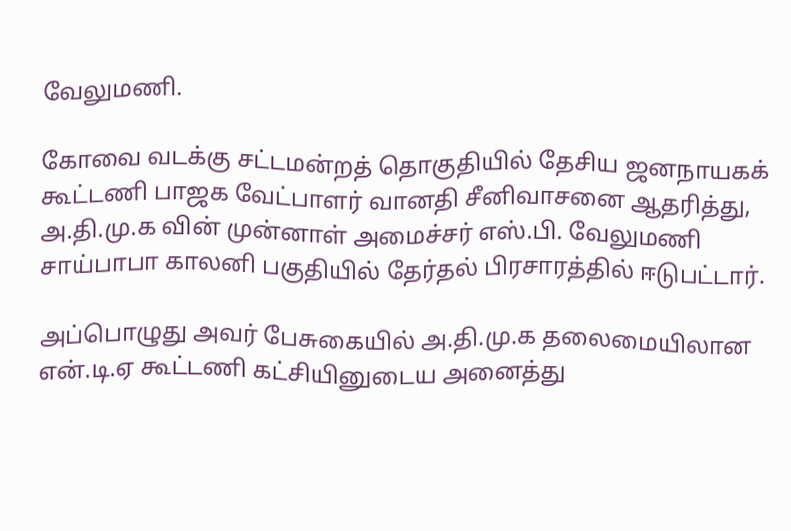வேலுமணி.

கோவை வடக்கு சட்டமன்றத் தொகுதியில் தேசிய ஜனநாயகக் கூட்டணி பாஜக வேட்பாளர் வானதி சீனிவாசனை ஆதரித்து, அ.தி.மு.க வின் முன்னாள் அமைச்சர் எஸ்.பி. வேலுமணி சாய்பாபா காலனி பகுதியில் தேர்தல் பிரசாரத்தில் ஈடுபட்டார்.

அப்பொழுது அவர் பேசுகையில் அ.தி.மு.க தலைமையிலான என்.டி.ஏ கூட்டணி கட்சியினுடைய அனைத்து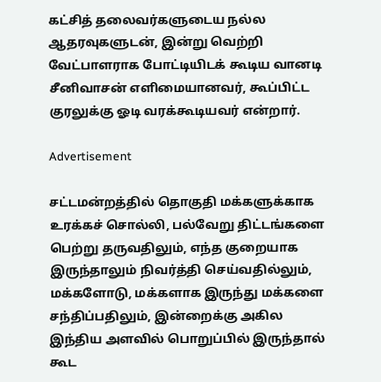கட்சித் தலைவர்களுடைய நல்ல ஆதரவுகளுடன், இன்று வெற்றி வேட்பாளராக போட்டியிடக் கூடிய வானடி சீனிவாசன் எளிமையானவர், கூப்பிட்ட குரலுக்கு ஓடி வரக்கூடியவர் என்றார்.

Advertisement

சட்டமன்றத்தில் தொகுதி மக்களுக்காக உரக்கச் சொல்லி, பல்வேறு திட்டங்களை பெற்று தருவதிலும், எந்த குறையாக இருந்தாலும் நிவர்த்தி செய்வதில்லும், மக்களோடு, மக்களாக இருந்து மக்களை சந்திப்பதிலும், இன்றைக்கு அகில இந்திய அளவில் பொறுப்பில் இருந்தால் கூட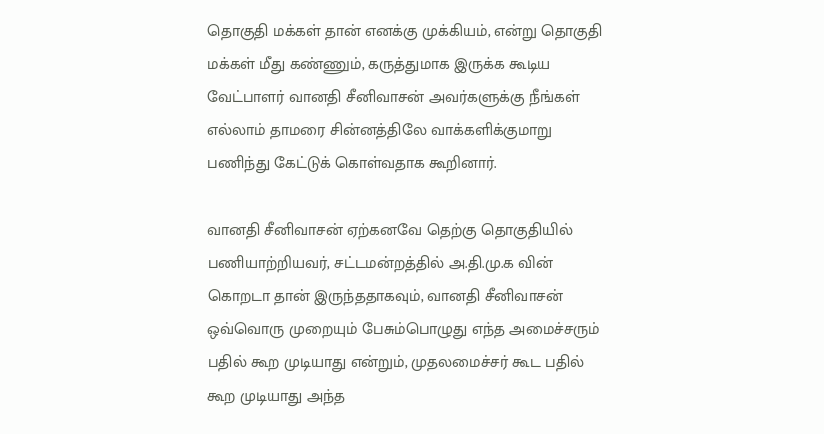தொகுதி மக்கள் தான் எனக்கு முக்கியம், என்று தொகுதி மக்கள் மீது கண்ணும், கருத்துமாக இருக்க கூடிய வேட்பாளர் வானதி சீனிவாசன் அவர்களுக்கு நீங்கள் எல்லாம் தாமரை சின்னத்திலே வாக்களிக்குமாறு பணிந்து கேட்டுக் கொள்வதாக கூறினார்.

வானதி சீனிவாசன் ஏற்கனவே தெற்கு தொகுதியில் பணியாற்றியவர், சட்டமன்றத்தில் அ.தி.மு.க வின் கொறடா தான் இருந்ததாகவும், வானதி சீனிவாசன் ஒவ்வொரு முறையும் பேசும்பொழுது எந்த அமைச்சரும் பதில் கூற முடியாது என்றும், முதலமைச்சர் கூட பதில் கூற முடியாது அந்த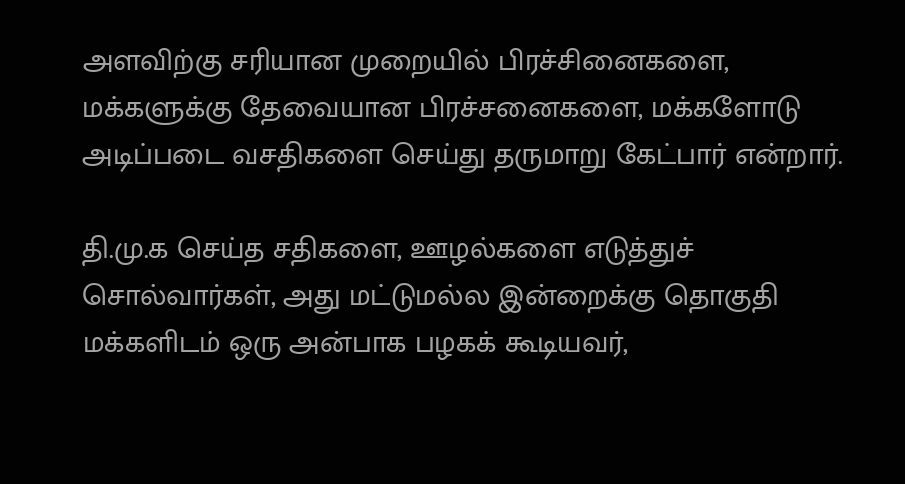அளவிற்கு சரியான முறையில் பிரச்சினைகளை, மக்களுக்கு தேவையான பிரச்சனைகளை, மக்களோடு அடிப்படை வசதிகளை செய்து தருமாறு கேட்பார் என்றார்.

தி.மு.க செய்த சதிகளை, ஊழல்களை எடுத்துச் சொல்வார்கள், அது மட்டுமல்ல இன்றைக்கு தொகுதி மக்களிடம் ஒரு அன்பாக பழகக் கூடியவர்,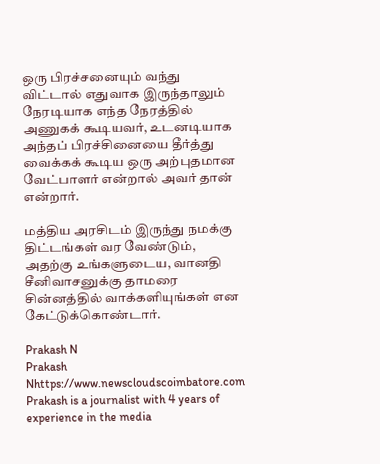ஒரு பிரச்சனையும் வந்து விட்டால் எதுவாக இருந்தாலும் நேரடியாக எந்த நேரத்தில் அணுகக் கூடியவர், உடனடியாக அந்தப் பிரச்சினையை தீர்த்து வைக்கக் கூடிய ஒரு அற்புதமான வேட்பாளர் என்றால் அவர் தான் என்றார்.

மத்திய அரசிடம் இருந்து நமக்கு திட்டங்கள் வர வேண்டும், அதற்கு உங்களுடைய, வானதி சீனிவாசனுக்கு தாமரை சின்னத்தில் வாக்களியுங்கள் என கேட்டுக்கொண்டார்.

Prakash N
Prakash Nhttps://www.newscloudscoimbatore.com
Prakash is a journalist with 4 years of experience in the media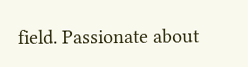field. Passionate about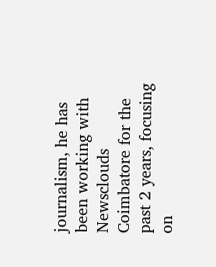journalism, he has been working with Newsclouds Coimbatore for the past 2 years, focusing on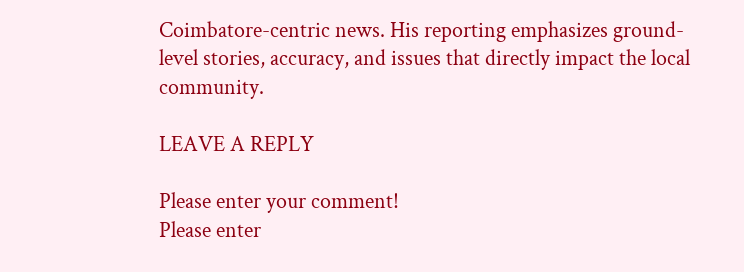Coimbatore-centric news. His reporting emphasizes ground-level stories, accuracy, and issues that directly impact the local community.

LEAVE A REPLY

Please enter your comment!
Please enter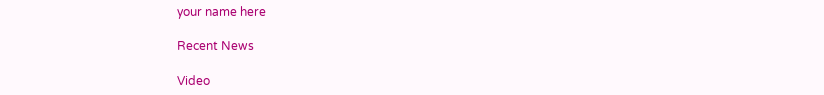your name here

Recent News

Video